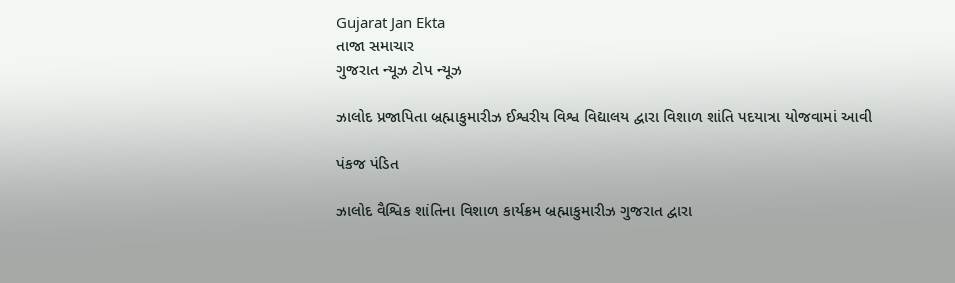Gujarat Jan Ekta
તાજા સમાચાર
ગુજરાત ન્યૂઝ ટોપ ન્યૂઝ

ઝાલોદ પ્રજાપિતા બ્રહ્માકુમારીઝ ઈશ્વરીય વિશ્વ વિદ્યાલય દ્વારા વિશાળ શાંતિ પદયાત્રા યોજવામાં આવી

પંકજ પંડિત

ઝાલોદ વૈશ્વિક શાંતિના વિશાળ કાર્યક્રમ બ્રહ્માકુમારીઝ ગુજરાત દ્વારા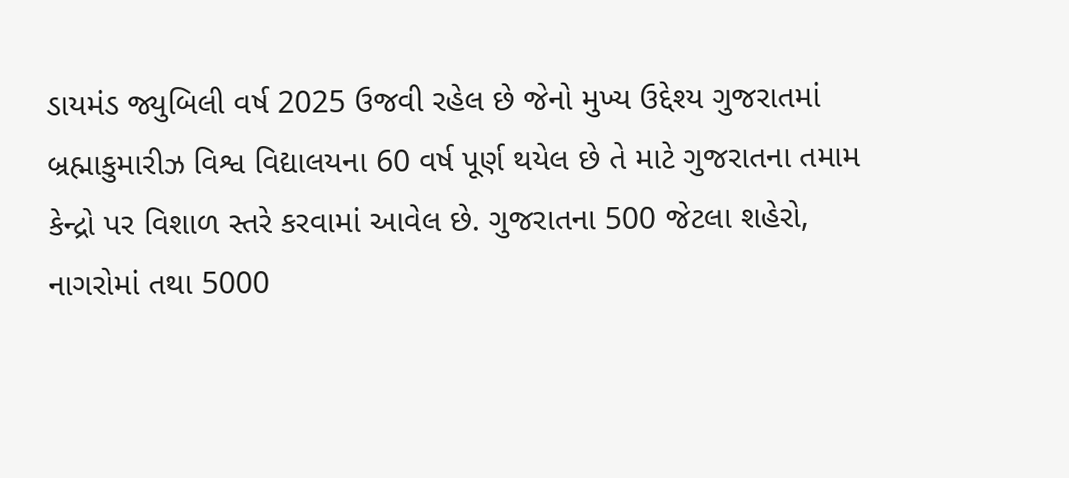ડાયમંડ જ્યુબિલી વર્ષ 2025 ઉજવી રહેલ છે જેનો મુખ્ય ઉદ્દેશ્ય ગુજરાતમાં બ્રહ્માકુમારીઝ વિશ્વ વિદ્યાલયના 60 વર્ષ પૂર્ણ થયેલ છે તે માટે ગુજરાતના તમામ કેન્દ્રો પર વિશાળ સ્તરે કરવામાં આવેલ છે. ગુજરાતના 500 જેટલા શહેરો, નાગરોમાં તથા 5000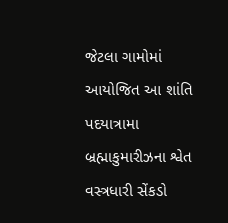જેટલા ગામોમાં આયોજિત આ શાંતિ પદયાત્રામા બ્રહ્માકુમારીઝના શ્વેત વસ્ત્રધારી સેંકડો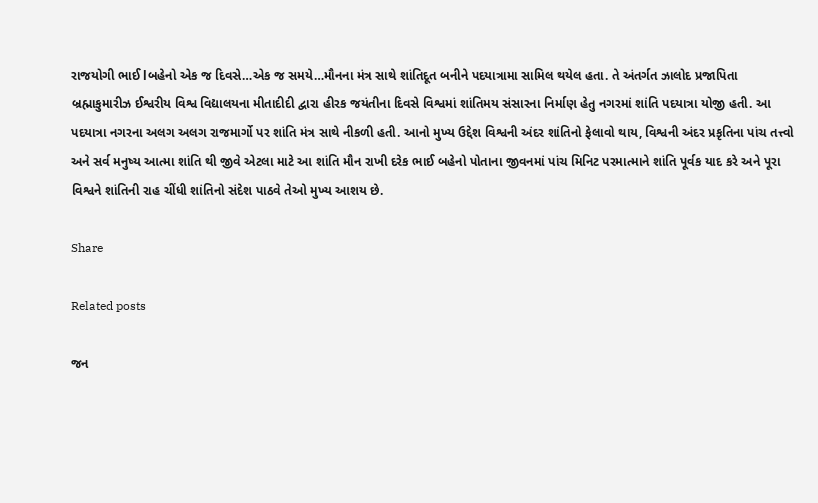રાજયોગી ભાઈ lબહેનો એક જ દિવસે…એક જ સમયે…મૌનના મંત્ર સાથે શાંતિદૂત બનીને પદયાત્રામા સામિલ થયેલ હતા. તે અંતર્ગત ઝાલોદ પ્રજાપિતા બ્રહ્માકુમારીઝ ઈશ્વરીય વિશ્વ વિદ્યાલયના મીતાદીદી દ્વારા હીરક જયંતીના દિવસે વિશ્વમાં શાંતિમય સંસારના નિર્માણ હેતુ નગરમાં શાંતિ પદયાત્રા યોજી હતી. આ પદયાત્રા નગરના અલગ અલગ રાજમાર્ગો પર શાંતિ મંત્ર સાથે નીકળી હતી. આનો મુખ્ય ઉદ્દેશ વિશ્વની અંદર શાંતિનો ફેલાવો થાય, વિશ્વની અંદર પ્રકૃતિના પાંચ તત્ત્વો અને સર્વ મનુષ્ય આત્મા શાંતિ થી જીવે એટલા માટે આ શાંતિ મૌન રાખી દરેક ભાઈ બહેનો પોતાના જીવનમાં પાંચ મિનિટ પરમાત્માને શાંતિ પૂર્વક યાદ કરે અને પૂરા વિશ્વને શાંતિની રાહ ચીંધી શાંતિનો સંદેશ પાઠવે તેઓ મુખ્ય આશય છે.

Share

Related posts

જન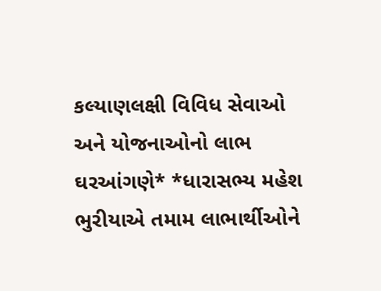કલ્યાણલક્ષી વિવિધ સેવાઓ અને યોજનાઓનો લાભ ઘરઆંગણે* *ધારાસભ્ય મહેશ ભુરીયાએ તમામ લાભાર્થીઓને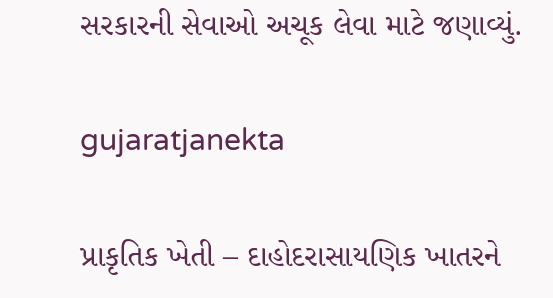સરકારની સેવાઓ અચૂક લેવા માટે જણાવ્યું.

gujaratjanekta

પ્રાકૃતિક ખેતી – દાહોદરાસાયણિક ખાતરને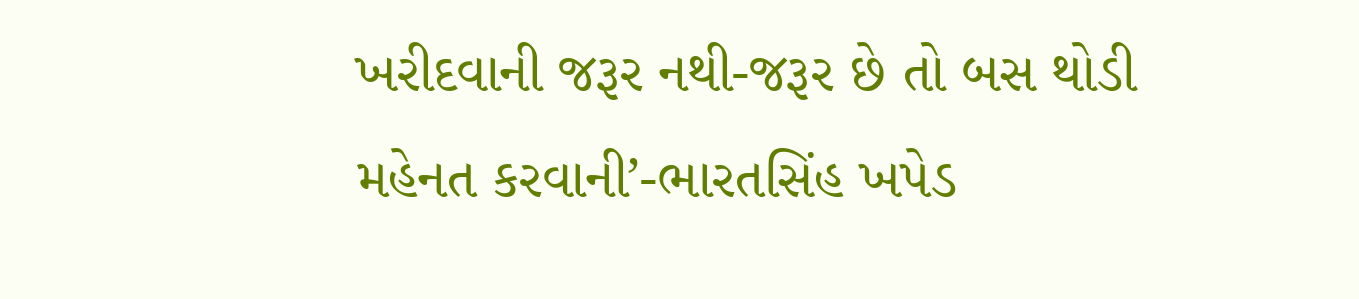ખરીદવાની જરૂર નથી-જરૂર છે તો બસ થોડી મહેનત કરવાની’-ભારતસિંહ ખપેડ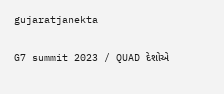gujaratjanekta

G7 summit 2023 / QUAD દેશોએ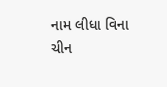નામ લીધા વિના ચીન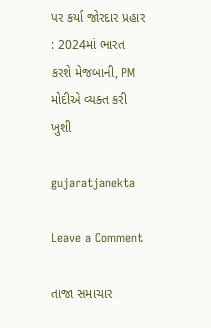પર કર્યા જોરદાર પ્રહાર : 2024માં ભારત કરશે મેજબાની, PM મોદીએ વ્યક્ત કરી ખુશી

gujaratjanekta

Leave a Comment

તાજા સમાચાર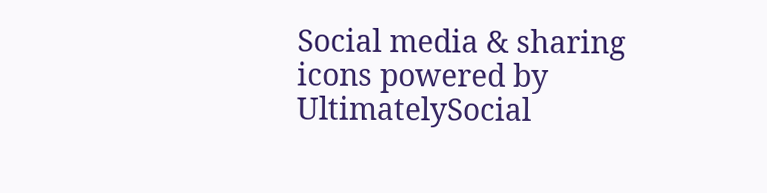Social media & sharing icons powered by UltimatelySocial